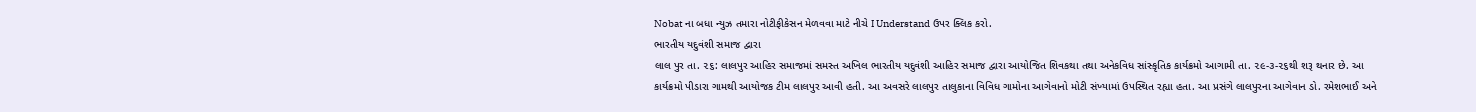Nobat ના બધા ન્યુઝ તમારા નોટીફીકેસન મેળવવા માટે નીચે I Understand ઉપર ક્લિક કરો.
ભારતીય યદુવંશી સમાજ દ્વારા
લાલ પુર તા. ૨૬: લાલપુર આહિર સમાજમાં સમસ્ત અખિલ ભારતીય યદુવંશી આહિર સમાજ દ્વારા આયોજિત શિવકથા તથા અનેકવિધ સાંસ્કૃતિક કાર્યક્રમો આગામી તા. ૨૯-૩-૨૬થી શરૂ થનાર છે. આ કાર્યક્રમો પીડારા ગામથી આયોજક ટીમ લાલપુર આવી હતી. આ અવસરે લાલપુર તાલુકાના વિવિધ ગામોના આગેવાનો મોટી સંખ્યામાં ઉપસ્થિત રહ્યા હતા. આ પ્રસંગે લાલપુરના આગેવાન ડો. રમેશભાઈ અને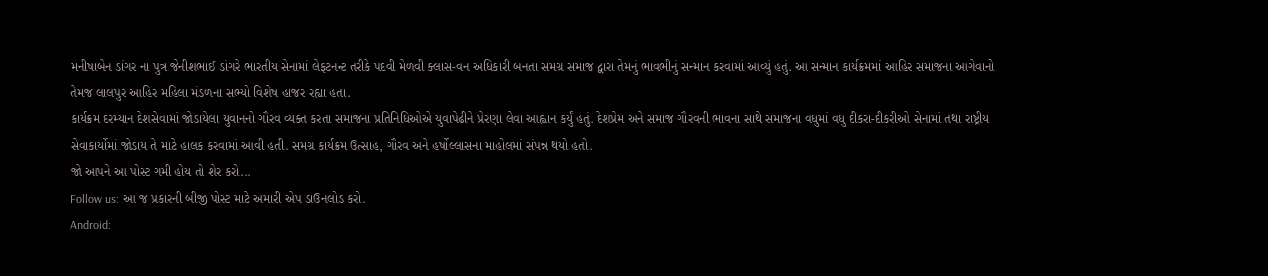મનીષાબેન ડાંગર ના પુત્ર જેનીશભાઈ ડાંગરે ભારતીય સેનામાં લેફટનન્ટ તરીકે પદવી મેળવી ક્લાસ-વન અધિકારી બનતા સમગ્ર સમાજ દ્વારા તેમનું ભાવભીનું સન્માન કરવામાં આવ્યું હતું. આ સન્માન કાર્યક્રમમાં આહિર સમાજના આગેવાનો તેમજ લાલપુર આહિર મહિલા મંડળના સભ્યો વિશેષ હાજર રહ્યા હતા.
કાર્યક્રમ દરમ્યાન દેશસેવામાં જોડાયેલા યુવાનનો ગૌરવ વ્યક્ત કરતા સમાજના પ્રતિનિધિઓએ યુવાપેઢીને પ્રેરણા લેવા આહ્વાન કર્યું હતું. દેશપ્રેમ અને સમાજ ગૌરવની ભાવના સાથે સમાજના વધુમાં વધુ દીકરા-દીકરીઓ સેનામાં તથા રાષ્ટ્રીય સેવાકાર્યોમાં જોડાય તે માટે હાલક કરવામાં આવી હતી. સમગ્ર કાર્યક્રમ ઉત્સાહ, ગૌરવ અને હર્ષોલ્લાસના માહોલમાં સંપન્ન થયો હતો.
જો આપને આ પોસ્ટ ગમી હોય તો શેર કરો...
Follow us: આ જ પ્રકારની બીજી પોસ્ટ માટે અમારી એપ ડાઉનલોડ કરો.
Android: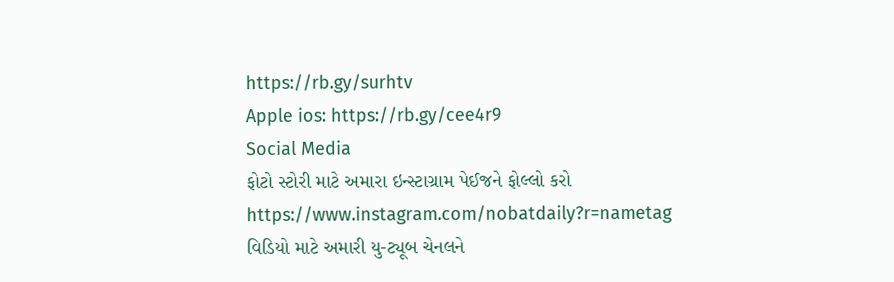https://rb.gy/surhtv
Apple ios: https://rb.gy/cee4r9
Social Media
ફોટો સ્ટોરી માટે અમારા ઇન્સ્ટાગ્રામ પેઈજને ફોલ્લો કરો
https://www.instagram.com/nobatdaily?r=nametag
વિડિયો માટે અમારી યુ-ટ્યૂબ ચેનલને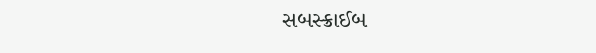સબસ્ક્રાઈબ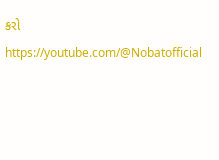કરો
https://youtube.com/@Nobatofficial